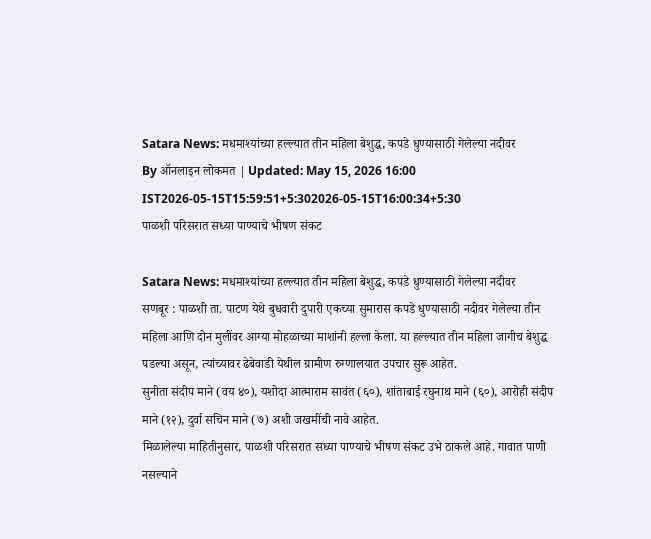Satara News: मधमाश्यांच्या हल्ल्यात तीन महिला बेशुद्ध, कपडे धुण्यासाठी गेलेल्या नदीवर
By ऑनलाइन लोकमत | Updated: May 15, 2026 16:00 IST2026-05-15T15:59:51+5:302026-05-15T16:00:34+5:30
पाळशी परिसरात सध्या पाण्याचे भीषण संकट

Satara News: मधमाश्यांच्या हल्ल्यात तीन महिला बेशुद्ध, कपडे धुण्यासाठी गेलेल्या नदीवर
सणबूर : पाळशी ता. पाटण येथे बुधवारी दुपारी एकच्या सुमारास कपडे धुण्यासाठी नदीवर गेलेल्या तीन महिला आणि दोन मुलींवर आग्या मोहळाच्या माशांनी हल्ला केला. या हल्ल्यात तीन महिला जागीच बेशुद्ध पडल्या असून, त्यांच्यावर ढेबेवाडी येथील ग्रामीण रुग्णालयात उपचार सुरू आहेत.
सुनीता संदीप माने (वय ४०), यशोदा आत्माराम सावंत (६०), शांताबाई रघुनाथ माने (६०), आरोही संदीप माने (१२), दुर्वा सचिन माने (७) अशी जखमींची नावे आहेत.
मिळालेल्या माहितीनुसार, पाळशी परिसरात सध्या पाण्याचे भीषण संकट उभे ठाकले आहे. गावात पाणी नसल्याने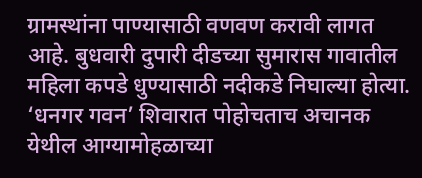ग्रामस्थांना पाण्यासाठी वणवण करावी लागत आहे. बुधवारी दुपारी दीडच्या सुमारास गावातील महिला कपडे धुण्यासाठी नदीकडे निघाल्या होत्या. ‘धनगर गवन’ शिवारात पोहोचताच अचानक येथील आग्यामोहळाच्या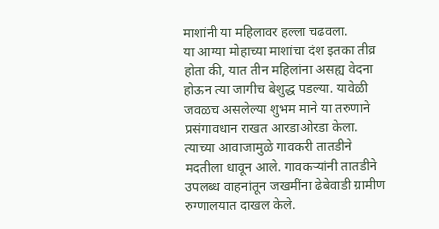माशांनी या महिलावर हल्ला चढवला.
या आग्या मोहाच्या माशांचा दंश इतका तीव्र होता की, यात तीन महिलांना असह्य वेदना होऊन त्या जागीच बेशुद्ध पडल्या. यावेळी जवळच असलेल्या शुभम माने या तरुणाने प्रसंगावधान राखत आरडाओरडा केला. त्याच्या आवाजामुळे गावकरी तातडीने मदतीला धावून आले. गावकऱ्यांनी तातडीने उपलब्ध वाहनांतून जखमींना ढेबेवाडी ग्रामीण रुग्णालयात दाखल केले.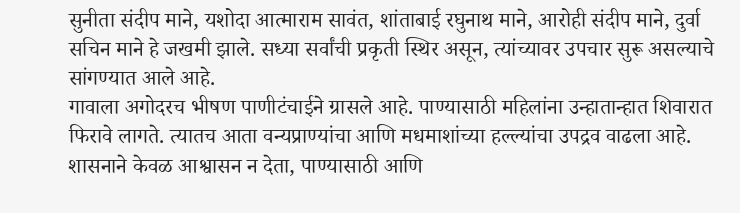सुनीता संदीप माने, यशोदा आत्माराम सावंत, शांताबाई रघुनाथ माने, आरोही संदीप माने, दुर्वा सचिन माने हे जखमी झाले. सध्या सर्वांची प्रकृती स्थिर असून, त्यांच्यावर उपचार सुरू असल्याचे सांगण्यात आले आहे.
गावाला अगोदरच भीषण पाणीटंचाईने ग्रासले आहे. पाण्यासाठी महिलांना उन्हातान्हात शिवारात फिरावे लागते. त्यातच आता वन्यप्राण्यांचा आणि मधमाशांच्या हल्ल्यांचा उपद्रव वाढला आहे. शासनाने केवळ आश्वासन न देता, पाण्यासाठी आणि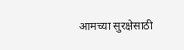आमच्या सुरक्षेसाठी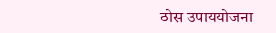ठोस उपाययोजना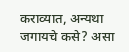कराव्यात, अन्यथा जगायचे कसे? असा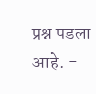प्रश्न पडला आहे. -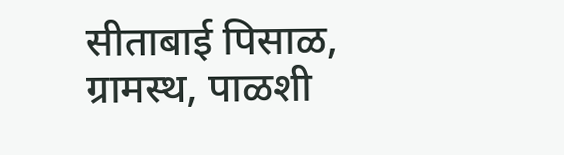सीताबाई पिसाळ, ग्रामस्थ, पाळशी